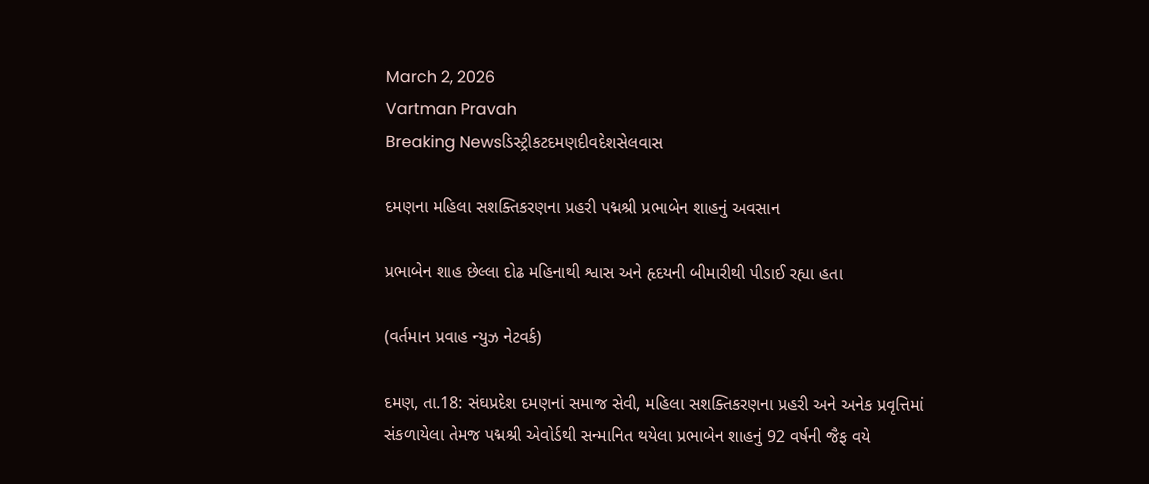March 2, 2026
Vartman Pravah
Breaking Newsડિસ્ટ્રીકટદમણદીવદેશસેલવાસ

દમણના મહિલા સશક્‍તિકરણના પ્રહરી પદ્મશ્રી પ્રભાબેન શાહનું અવસાન

પ્રભાબેન શાહ છેલ્લા દોઢ મહિનાથી શ્વાસ અને હૃદયની બીમારીથી પીડાઈ રહ્યા હતા

(વર્તમાન પ્રવાહ ન્‍યુઝ નેટવર્ક)

દમણ, તા.18: સંઘપ્રદેશ દમણનાં સમાજ સેવી, મહિલા સશક્‍તિકરણના પ્રહરી અને અનેક પ્રવૃત્તિમાં સંકળાયેલા તેમજ પદ્મશ્રી એવોર્ડથી સન્‍માનિત થયેલા પ્રભાબેન શાહનું 92 વર્ષની જૈફ વયે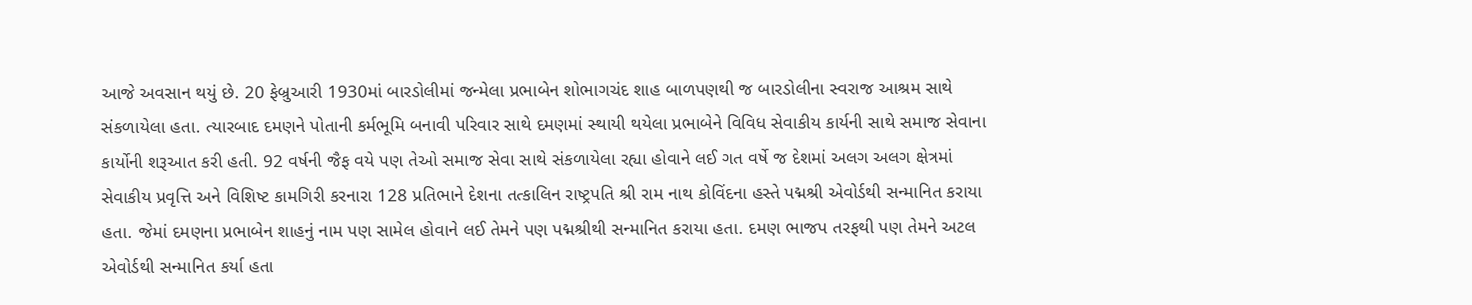આજે અવસાન થયું છે. 20 ફેબ્રુઆરી 1930માં બારડોલીમાં જન્‍મેલા પ્રભાબેન શોભાગચંદ શાહ બાળપણથી જ બારડોલીના સ્‍વરાજ આશ્રમ સાથે સંકળાયેલા હતા. ત્‍યારબાદ દમણને પોતાની કર્મભૂમિ બનાવી પરિવાર સાથે દમણમાં સ્‍થાયી થયેલા પ્રભાબેને વિવિધ સેવાકીય કાર્યની સાથે સમાજ સેવાના કાર્યોની શરૂઆત કરી હતી. 92 વર્ષની જૈફ વયે પણ તેઓ સમાજ સેવા સાથે સંકળાયેલા રહ્યા હોવાને લઈ ગત વર્ષે જ દેશમાં અલગ અલગ ક્ષેત્રમાં સેવાકીય પ્રવૃત્તિ અને વિશિષ્ટ કામગિરી કરનારા 128 પ્રતિભાને દેશના તત્‍કાલિન રાષ્‍ટ્રપતિ શ્રી રામ નાથ કોવિંદના હસ્‍તે પદ્મશ્રી એવોર્ડથી સન્‍માનિત કરાયા હતા. જેમાં દમણના પ્રભાબેન શાહનું નામ પણ સામેલ હોવાને લઈ તેમને પણ પદ્મશ્રીથી સન્‍માનિત કરાયા હતા. દમણ ભાજપ તરફથી પણ તેમને અટલ એવોર્ડથી સન્‍માનિત કર્યા હતા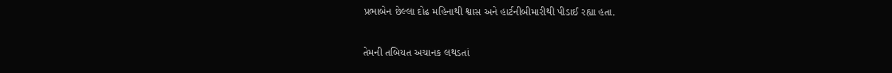પ્રભાબેન છેલ્લા દોઢ મહિનાથી શ્વાસ અને હાર્ટનીબીમારીથી પીડાઈ રહ્યા હતા.

તેમની તબિયત અચાનક લથડતાં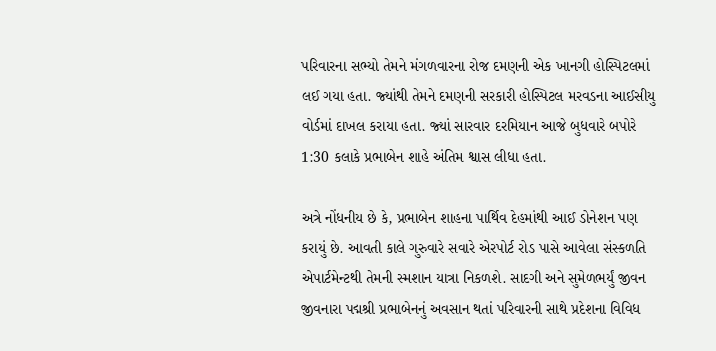પરિવારના સભ્‍યો તેમને મંગળવારના રોજ દમણની એક ખાનગી હોસ્‍પિટલમાં લઈ ગયા હતા. જ્‍યાંથી તેમને દમણની સરકારી હોસ્‍પિટલ મરવડના આઈસીયુ વોર્ડમાં દાખલ કરાયા હતા. જ્‍યાં સારવાર દરમિયાન આજે બુધવારે બપોરે 1:30 કલાકે પ્રભાબેન શાહે અંતિમ શ્વાસ લીધા હતા.

અત્રે નોંધનીય છે કે, પ્રભાબેન શાહના પાર્થિવ દેહમાંથી આઈ ડોનેશન પણ કરાયું છે. આવતી કાલે ગુરુવારે સવારે એરપોર્ટ રોડ પાસે આવેલા સંસ્‍કળતિ એપાર્ટમેન્‍ટથી તેમની સ્‍મશાન યાત્રા નિકળશે. સાદગી અને સુમેળભર્યું જીવન જીવનારા પદ્મશ્રી પ્રભાબેનનું અવસાન થતાં પરિવારની સાથે પ્રદેશના વિવિધ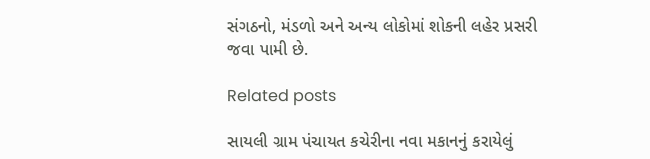સંગઠનો, મંડળો અને અન્‍ય લોકોમાં શોકની લહેર પ્રસરી જવા પામી છે.

Related posts

સાયલી ગ્રામ પંચાયત કચેરીના નવા મકાનનું કરાયેલું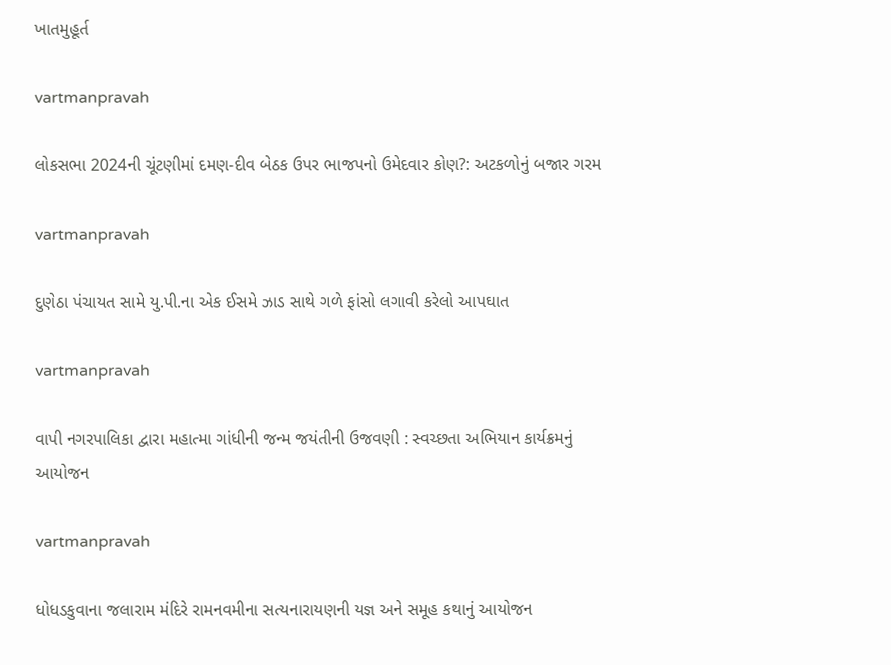ખાતમુહૂર્ત

vartmanpravah

લોકસભા 2024ની ચૂંટણીમાં દમણ-દીવ બેઠક ઉપર ભાજપનો ઉમેદવાર કોણ?: અટકળોનું બજાર ગરમ

vartmanpravah

દુણેઠા પંચાયત સામે યુ.પી.ના એક ઈસમે ઝાડ સાથે ગળે ફાંસો લગાવી કરેલો આપઘાત

vartmanpravah

વાપી નગરપાલિકા દ્વારા મહાત્‍મા ગાંધીની જન્‍મ જયંતીની ઉજવણી : સ્‍વચ્‍છતા અભિયાન કાર્યક્રમનું આયોજન

vartmanpravah

ધોધડકુવાના જલારામ મંદિરે રામનવમીના સત્‍યનારાયણની યજ્ઞ અને સમૂહ કથાનું આયોજન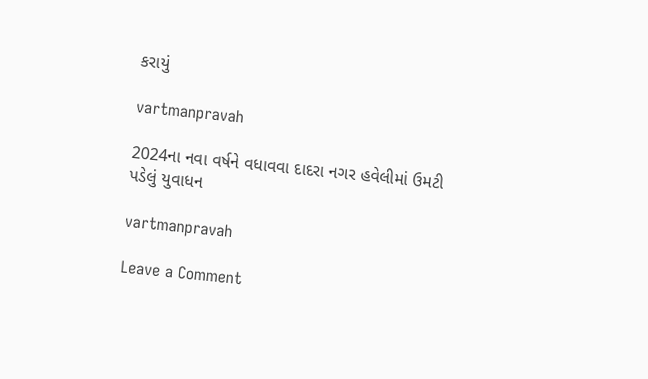કરાયું

vartmanpravah

2024ના નવા વર્ષને વધાવવા દાદરા નગર હવેલીમાં ઉમટી પડેલું યુવાધન

vartmanpravah

Leave a Comment